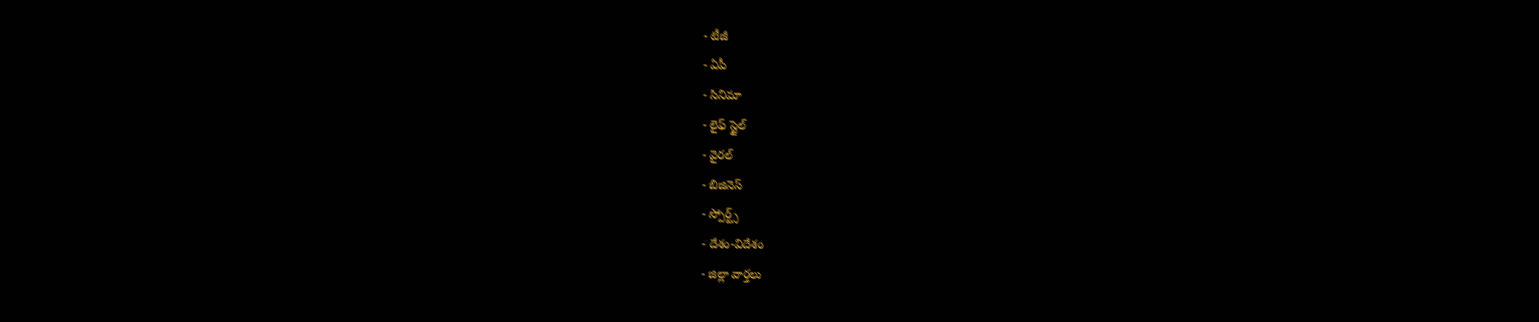- టీజీ
- ఏపీ
- సినిమా
- లైఫ్ స్టైల్
- వైరల్
- బిజినెస్
- స్పోర్ట్స్
- దేశం-విదేశం
- జిల్లా వార్తలు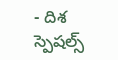- దిశ స్పెషల్స్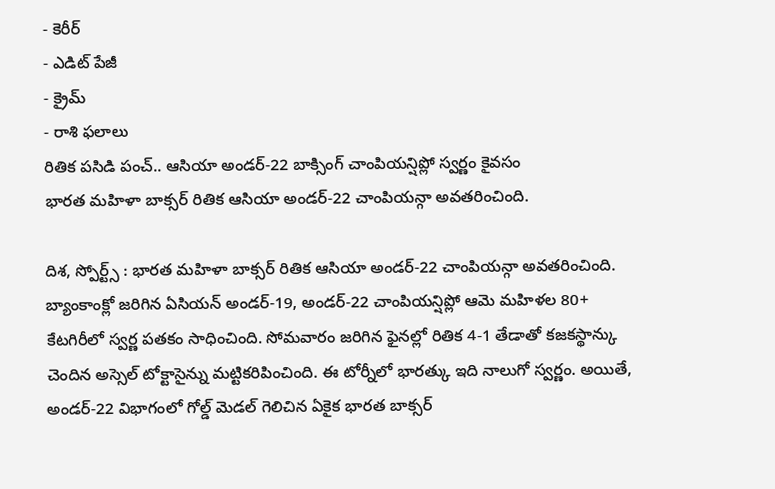- కెరీర్
- ఎడిట్ పేజీ
- క్రైమ్
- రాశి ఫలాలు
రితిక పసిడి పంచ్.. ఆసియా అండర్-22 బాక్సింగ్ చాంపియన్షిప్లో స్వర్ణం కైవసం
భారత మహిళా బాక్సర్ రితిక ఆసియా అండర్-22 చాంపియన్గా అవతరించింది.

దిశ, స్పోర్ట్స్ : భారత మహిళా బాక్సర్ రితిక ఆసియా అండర్-22 చాంపియన్గా అవతరించింది. బ్యాంకాంక్లో జరిగిన ఏసియన్ అండర్-19, అండర్-22 చాంపియన్షిప్లో ఆమె మహిళల 80+ కేటగిరీలో స్వర్ణ పతకం సాధించింది. సోమవారం జరిగిన ఫైనల్లో రితిక 4-1 తేడాతో కజకస్థాన్కు చెందిన అస్సెల్ టోక్టాసైన్ను మట్టికరిపించింది. ఈ టోర్నీలో భారత్కు ఇది నాలుగో స్వర్ణం. అయితే, అండర్-22 విభాగంలో గోల్డ్ మెడల్ గెలిచిన ఏకైక భారత బాక్సర్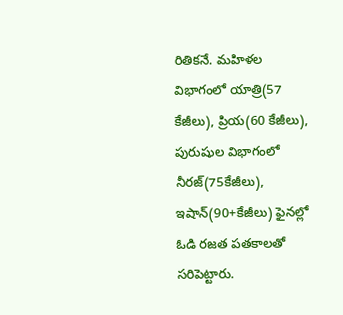రితికనే. మహిళల విభాగంలో యాత్రి(57 కేజీలు), ప్రియ(60 కేజీలు), పురుషుల విభాగంలో నీరజ్(75కేజీలు), ఇషాన్(90+కేజీలు) ఫైనల్లో ఓడి రజత పతకాలతో సరిపెట్టారు.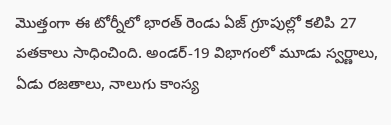మొత్తంగా ఈ టోర్నీలో భారత్ రెండు ఏజ్ గ్రూపుల్లో కలిపి 27 పతకాలు సాధించింది. అండర్-19 విభాగంలో మూడు స్వర్ణాలు, ఏడు రజతాలు, నాలుగు కాంస్య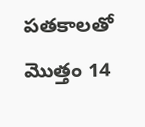పతకాలతో మొత్తం 14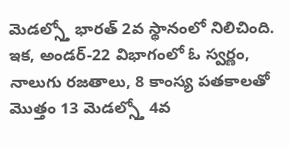మెడల్స్తో భారత్ 2వ స్థానంలో నిలిచింది. ఇక, అండర్-22 విభాగంలో ఓ స్వర్ణం, నాలుగు రజతాలు, 8 కాంస్య పతకాలతో మొత్తం 13 మెడల్స్తో 4వ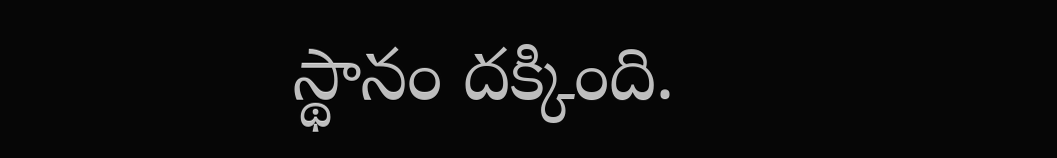స్థానం దక్కింది.